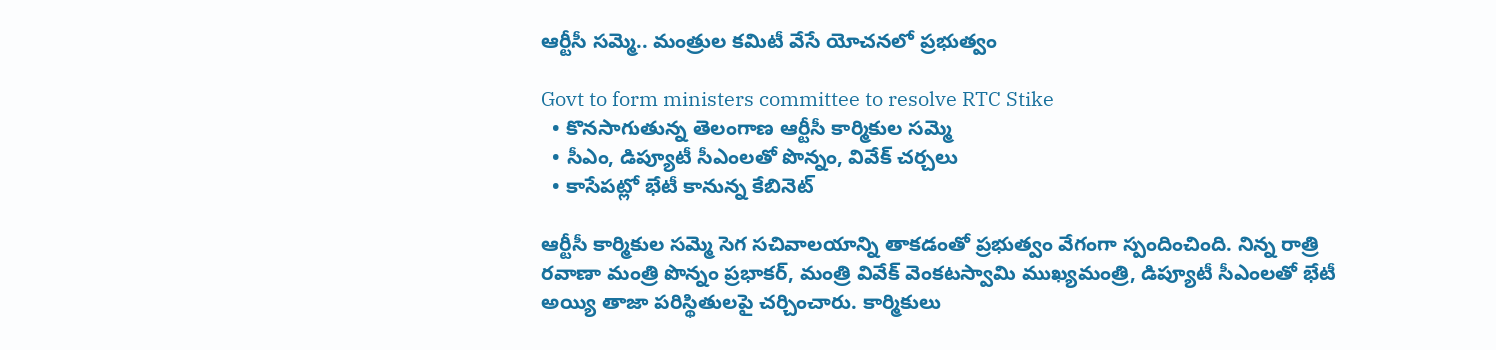ఆర్టీసీ సమ్మె.. మంత్రుల కమిటీ వేసే యోచనలో ప్రభుత్వం

Govt to form ministers committee to resolve RTC Stike
  • కొనసాగుతున్న తెలంగాణ ఆర్టీసీ కార్మికుల సమ్మె
  • సీఎం, డిప్యూటీ సీఎంలతో పొన్నం, వివేక్ చర్చలు
  • కాసేపట్లో భేటీ కానున్న కేబినెట్

ఆర్టీసీ కార్మికుల సమ్మె సెగ సచివాలయాన్ని తాకడంతో ప్రభుత్వం వేగంగా స్పందించింది. నిన్న రాత్రి రవాణా మంత్రి పొన్నం ప్రభాకర్, మంత్రి వివేక్ వెంకటస్వామి ముఖ్యమంత్రి, డిప్యూటీ సీఎంలతో భేటీ అయ్యి తాజా పరిస్థితులపై చర్చించారు. కార్మికులు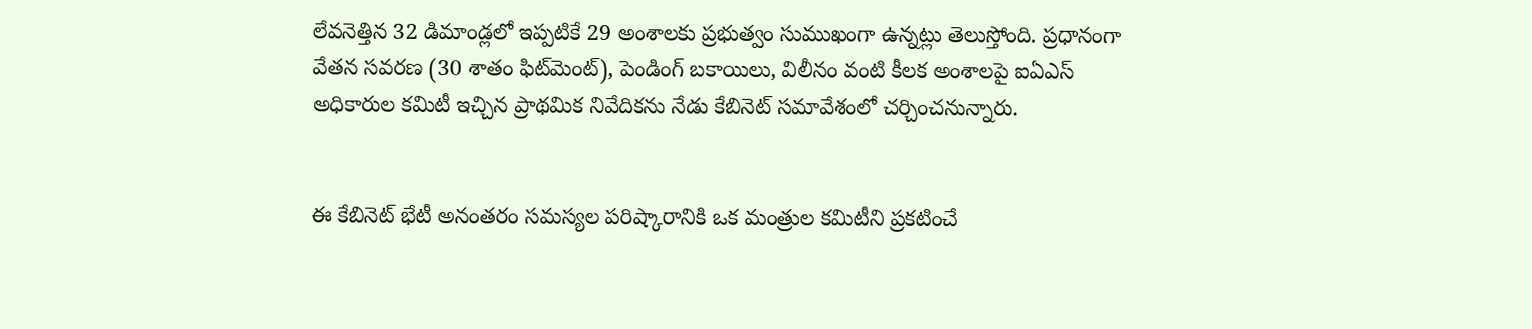లేవనెత్తిన 32 డిమాండ్లలో ఇప్పటికే 29 అంశాలకు ప్రభుత్వం సుముఖంగా ఉన్నట్లు తెలుస్తోంది. ప్రధానంగా వేతన సవరణ (30 శాతం ఫిట్‌మెంట్), పెండింగ్ బకాయిలు, విలీనం వంటి కీలక అంశాలపై ఐఏఎస్ అధికారుల కమిటీ ఇచ్చిన ప్రాథమిక నివేదికను నేడు కేబినెట్ సమావేశంలో చర్చించనున్నారు.


ఈ కేబినెట్ భేటీ అనంతరం సమస్యల పరిష్కారానికి ఒక మంత్రుల కమిటీని ప్రకటించే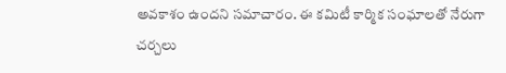అవకాశం ఉందని సమాచారం. ఈ కమిటీ కార్మిక సంఘాలతో నేరుగా చర్చలు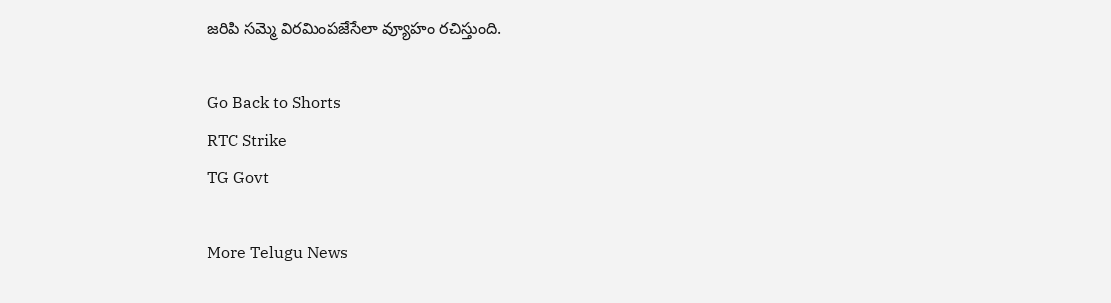జరిపి సమ్మె విరమింపజేసేలా వ్యూహం రచిస్తుంది.

Go Back to Shorts
RTC Strike
TG Govt

More Telugu News